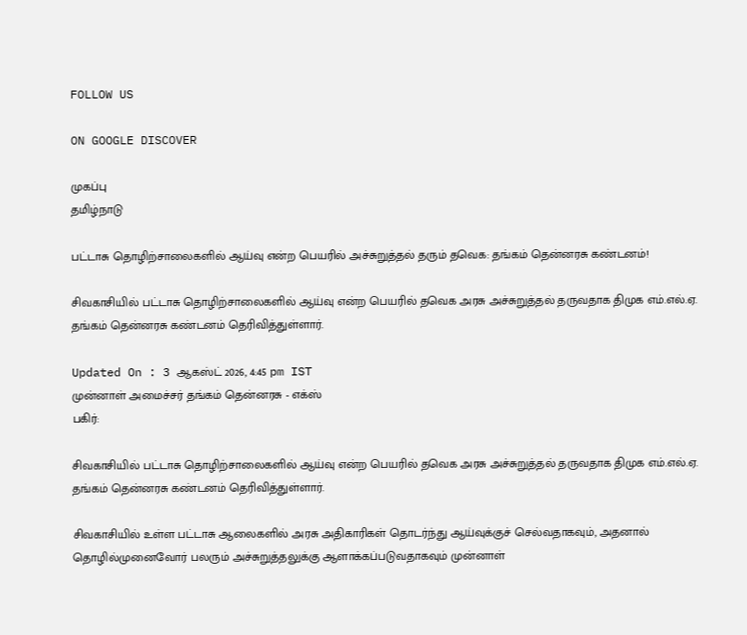FOLLOW US

ON GOOGLE DISCOVER

முகப்பு
தமிழ்நாடு

பட்டாசு தொழிற்சாலைகளில் ஆய்வு என்ற பெயரில் அச்சுறுத்தல் தரும் தவெக: தங்கம் தென்னரசு கண்டனம்!

சிவகாசியில் பட்டாசு தொழிற்சாலைகளில் ஆய்வு என்ற பெயரில் தவெக அரசு அச்சுறுத்தல் தருவதாக திமுக எம்.எல்.ஏ. தங்கம் தென்னரசு கண்டனம் தெரிவித்துள்ளார்.

Updated On : 3 ஆகஸ்ட் 2026, 4:45 pm IST
முன்னாள் அமைச்சர் தங்கம் தென்னரசு - எக்ஸ்
பகிர்:

சிவகாசியில் பட்டாசு தொழிற்சாலைகளில் ஆய்வு என்ற பெயரில் தவெக அரசு அச்சுறுத்தல் தருவதாக திமுக எம்.எல்.ஏ. தங்கம் தென்னரசு கண்டனம் தெரிவித்துள்ளார்.

சிவகாசியில் உள்ள பட்டாசு ஆலைகளில் அரசு அதிகாரிகள் தொடர்ந்து ஆய்வுக்குச் செல்வதாகவும், அதனால் தொழில்முனைவோர் பலரும் அச்சுறுத்தலுக்கு ஆளாக்கப்படுவதாகவும் முன்னாள்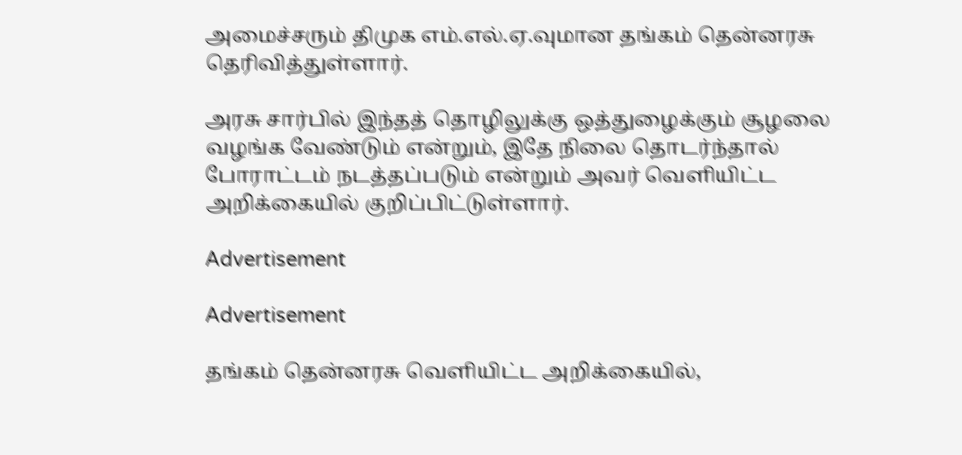அமைச்சரும் திமுக எம்.எல்.ஏ.வுமான தங்கம் தென்னரசு தெரிவித்துள்ளார்.

அரசு சார்பில் இந்தத் தொழிலுக்கு ஒத்துழைக்கும் சூழலை வழங்க வேண்டும் என்றும், இதே நிலை தொடர்ந்தால் போராட்டம் நடத்தப்படும் என்றும் அவர் வெளியிட்ட அறிக்கையில் குறிப்பிட்டுள்ளார்.

Advertisement

Advertisement

தங்கம் தென்னரசு வெளியிட்ட அறிக்கையில்,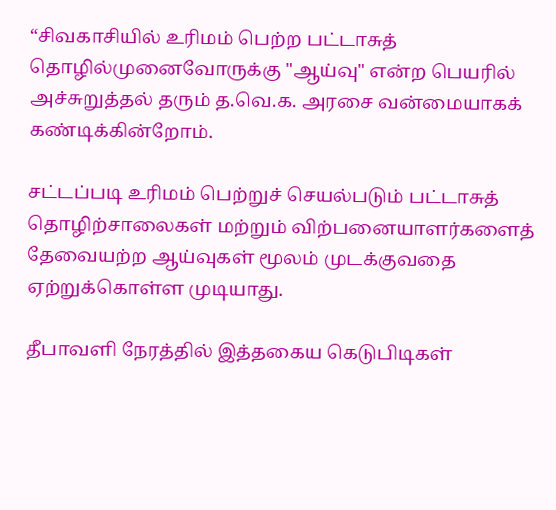“சிவகாசியில் உரிமம் பெற்ற பட்டாசுத் தொழில்முனைவோருக்கு "ஆய்வு" என்ற பெயரில் அச்சுறுத்தல் தரும் த.வெ.க. அரசை வன்மையாகக் கண்டிக்கின்றோம்.

சட்டப்படி உரிமம் பெற்றுச் செயல்படும் பட்டாசுத் தொழிற்சாலைகள் மற்றும் விற்பனையாளர்களைத் தேவையற்ற ஆய்வுகள் மூலம் முடக்குவதை ஏற்றுக்கொள்ள முடியாது.

தீபாவளி நேரத்தில் இத்தகைய கெடுபிடிகள்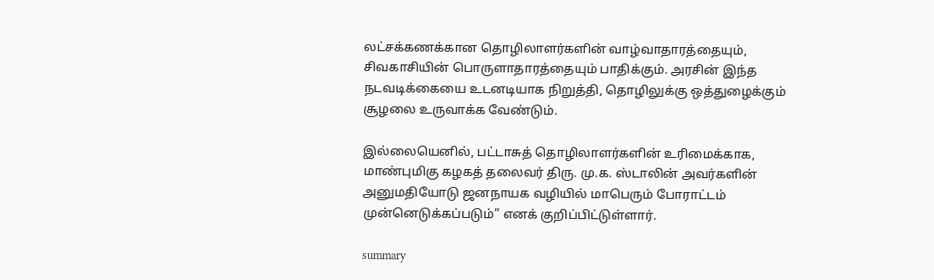லட்சக்கணக்கான தொழிலாளர்களின் வாழ்வாதாரத்தையும், சிவகாசியின் பொருளாதாரத்தையும் பாதிக்கும். அரசின் இந்த நடவடிக்கையை உடனடியாக நிறுத்தி, தொழிலுக்கு ஒத்துழைக்கும் சூழலை உருவாக்க வேண்டும்.

இல்லையெனில், பட்டாசுத் தொழிலாளர்களின் உரிமைக்காக, மாண்புமிகு கழகத் தலைவர் திரு. மு.க. ஸ்டாலின் அவர்களின் அனுமதியோடு ஜனநாயக வழியில் மாபெரும் போராட்டம் முன்னெடுக்கப்படும்” எனக் குறிப்பிட்டுள்ளார்.

summary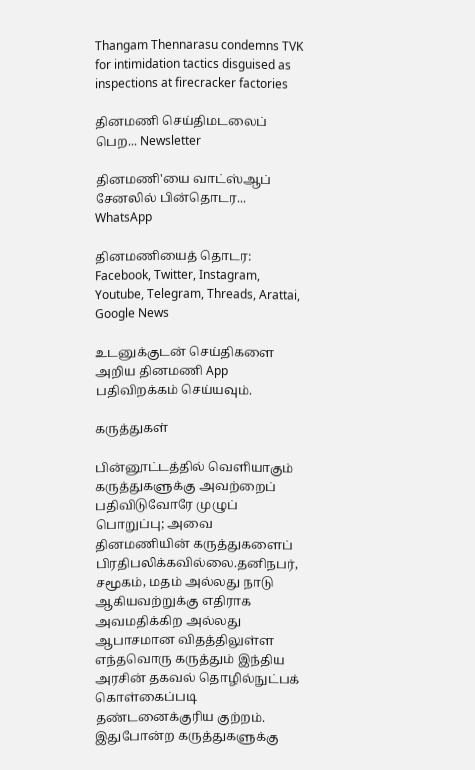Thangam Thennarasu condemns TVK for intimidation tactics disguised as inspections at firecracker factories

தினமணி செய்திமடலைப் பெற... Newsletter

தினமணி'யை வாட்ஸ்ஆப் சேனலில் பின்தொடர... WhatsApp

தினமணியைத் தொடர: Facebook, Twitter, Instagram, Youtube, Telegram, Threads, Arattai, Google News

உடனுக்குடன் செய்திகளை அறிய தினமணி App பதிவிறக்கம் செய்யவும்.

கருத்துகள்

பின்னூட்டத்தில் வெளியாகும் கருத்துகளுக்கு அவற்றைப் பதிவிடுவோரே முழுப் பொறுப்பு; அவை தினமணியின் கருத்துகளைப் பிரதிபலிக்கவில்லை.தனிநபர், சமூகம், மதம் அல்லது நாடு ஆகியவற்றுக்கு எதிராக அவமதிக்கிற அல்லது ஆபாசமான விதத்திலுள்ள எந்தவொரு கருத்தும் இந்திய அரசின் தகவல் தொழில்நுட்பக் கொள்கைப்படி தண்டனைக்குரிய குற்றம். இதுபோன்ற கருத்துகளுக்கு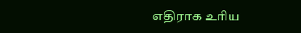எதிராக உரிய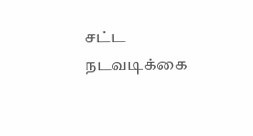சட்ட நடவடிக்கை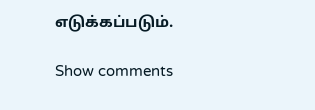எடுக்கப்படும்.

Show comments